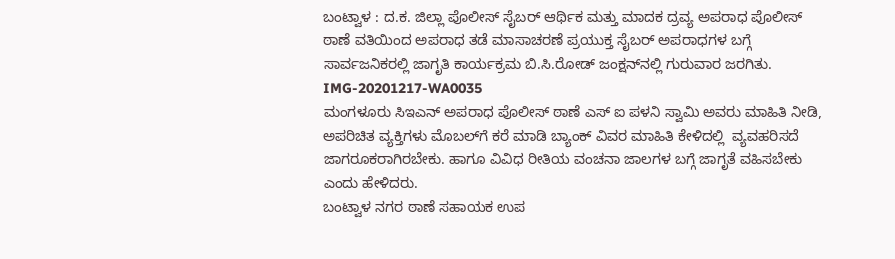ಬಂಟ್ವಾಳ : ದ.ಕ. ಜಿಲ್ಲಾ ಪೊಲೀಸ್ ಸೈಬರ್ ಆರ್ಥಿಕ ಮತ್ತು ಮಾದಕ ದ್ರವ್ಯ ಅಪರಾಧ ಪೊಲೀಸ್ ಠಾಣೆ ವತಿಯಿಂದ ಅಪರಾಧ ತಡೆ ಮಾಸಾಚರಣೆ ಪ್ರಯುಕ್ತ ಸೈಬರ್ ಅಪರಾಧಗಳ ಬಗ್ಗೆ ಸಾರ್ವಜನಿಕರಲ್ಲಿ ಜಾಗೃತಿ ಕಾರ್ಯಕ್ರಮ ಬಿ.ಸಿ.ರೋಡ್ ಜಂಕ್ಷನ್‌ನಲ್ಲಿ ಗುರುವಾರ ಜರಗಿತು.
IMG-20201217-WA0035
ಮಂಗಳೂರು ಸಿಇಎನ್ ಅಪರಾಧ ಪೊಲೀಸ್ ಠಾಣೆ ಎಸ್ ಐ ಪಳನಿ ಸ್ವಾಮಿ ಅವರು ಮಾಹಿತಿ ನೀಡಿ, ಅಪರಿಚಿತ ವ್ಯಕ್ತಿಗಳು ಮೊಬಲ್‌ಗೆ ಕರೆ ಮಾಡಿ ಬ್ಯಾಂಕ್ ವಿವರ ಮಾಹಿತಿ ಕೇಳಿದಲ್ಲಿ  ವ್ಯವಹರಿಸದೆ ಜಾಗರೂಕರಾಗಿರಬೇಕು. ಹಾಗೂ ವಿವಿಧ ರೀತಿಯ ವಂಚನಾ ಜಾಲಗಳ ಬಗ್ಗೆ ಜಾಗೃತೆ ವಹಿಸಬೇಕು ಎಂದು ಹೇಳಿದರು.
ಬಂಟ್ವಾಳ ನಗರ ಠಾಣೆ ಸಹಾಯಕ ಉಪ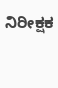ನಿರೀಕ್ಷಕ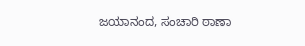ಜಯಾನಂದ, ಸಂಚಾರಿ ಠಾಣಾ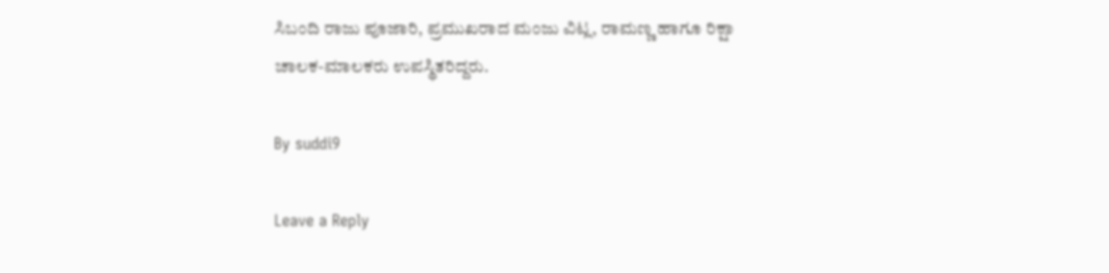ಸಿಬಂದಿ ರಾಜು ಪೂಜಾರಿ, ಪ್ರಮುಖರಾದ ಮಂಜು ವಿಟ್ಲ, ರಾಮಣ್ಣ ಹಾಗೂ ರಿಕ್ಷಾ ಚಾಲಕ-ಮಾಲಕರು ಉಪಸ್ಥಿತರಿದ್ದರು.

By suddi9

Leave a Reply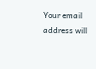Your email address will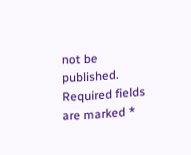not be published. Required fields are marked *